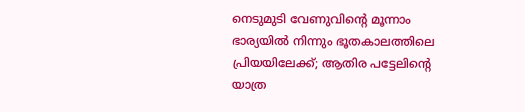നെടുമുടി വേണുവിന്റെ മൂന്നാം ഭാര്യയില്‍ നിന്നും ഭൂതകാലത്തിലെ പ്രിയയിലേക്ക്; ആതിര പട്ടേലിന്റെ യാത്ര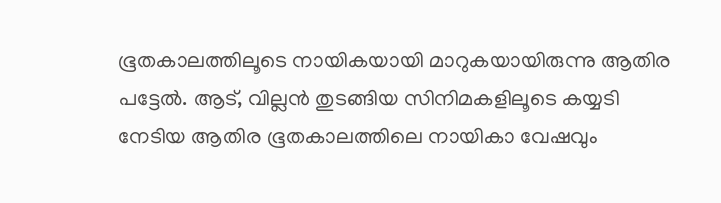ഭൂതകാലത്തിലൂടെ നായികയായി മാറുകയായിരുന്നു ആതിര പട്ടേല്‍. ആട്, വില്ലന്‍ തുടങ്ങിയ സിനിമകളിലൂടെ കയ്യടി നേടിയ ആതിര ഭൂതകാലത്തിലെ നായികാ വേഷവും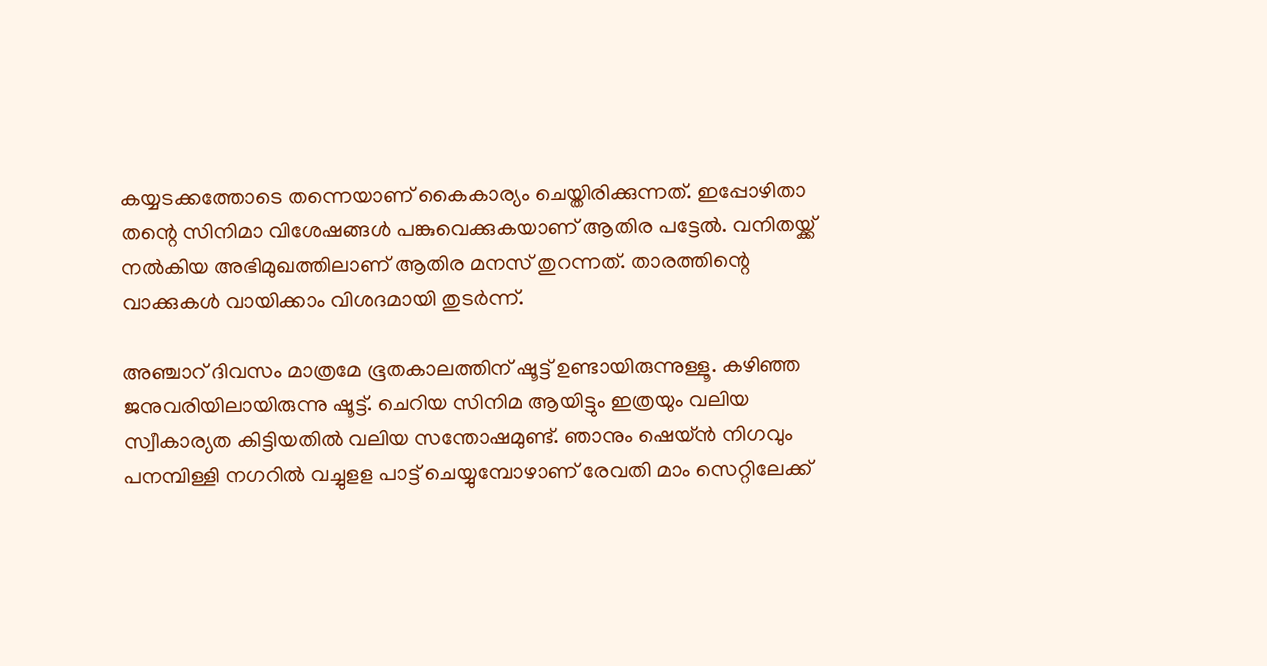കയ്യടക്കത്തോടെ തന്നെയാണ് കൈകാര്യം ചെയ്തിരിക്കുന്നത്. ഇപ്പോഴിതാ തന്റെ സിനിമാ വിശേഷങ്ങള്‍ പങ്കുവെക്കുകയാണ് ആതിര പട്ടേല്‍. വനിതയ്ക്ക് നല്‍കിയ അഭിമുഖത്തിലാണ് ആതിര മനസ് തുറന്നത്. താരത്തിന്റെ വാക്കുകള്‍ വായിക്കാം വിശദമായി തുടര്‍ന്ന്.

അഞ്ചാറ് ദിവസം മാത്രമേ ഭൂതകാലത്തിന് ഷൂട്ട് ഉണ്ടായിരുന്നുള്ളൂ. കഴിഞ്ഞ ജനുവരിയിലായിരുന്നു ഷൂട്ട്. ചെറിയ സിനിമ ആയിട്ടും ഇത്രയും വലിയ സ്വീകാര്യത കിട്ടിയതില്‍ വലിയ സന്തോഷമുണ്ട്. ഞാനും ഷെയ്ന്‍ നിഗവും പനമ്പിള്ളി നഗറില്‍ വച്ചുളള പാട്ട് ചെയ്യുമ്പോഴാണ് രേവതി മാം സെറ്റിലേക്ക്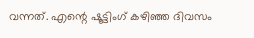വന്നത്. എന്റെ ഷൂട്ടിംഗ് കഴിഞ്ഞ ദിവസം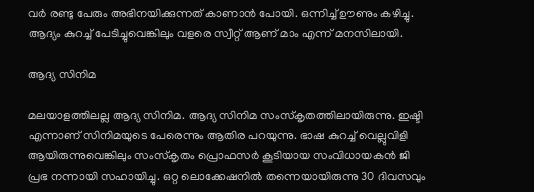വര്‍ രണ്ടു പേരും അഭിനയിക്കുന്നത് കാണാന്‍ പോയി. ഒന്നിച്ച് ഊണും കഴിച്ചു. ആദ്യം കുറച്ച് പേടിച്ചുവെങ്കിലും വളരെ സ്വീറ്റ് ആണ് മാം എന്ന് മനസിലായി.

ആദ്യ സിനിമ

മലയാളത്തിലല്ല ആദ്യ സിനിമ. ആദ്യ സിനിമ സംസ്‌കൃതത്തിലായിരുന്നു. ഇഷ്ടി എന്നാണ് സിനിമയുടെ പേരെന്നും ആതിര പറയുന്നു. ഭാഷ കുറച്ച് വെല്ലുവിളി ആയിരുന്നുവെങ്കിലും സംസ്‌കൃതം പ്രൊഫസര്‍ കൂടിയായ സംവിധായകന്‍ ജി പ്രഭ നന്നായി സഹായിച്ചു. ഒറ്റ ലൊക്കേഷനില്‍ തന്നെയായിരുന്നു 30 ദിവസവും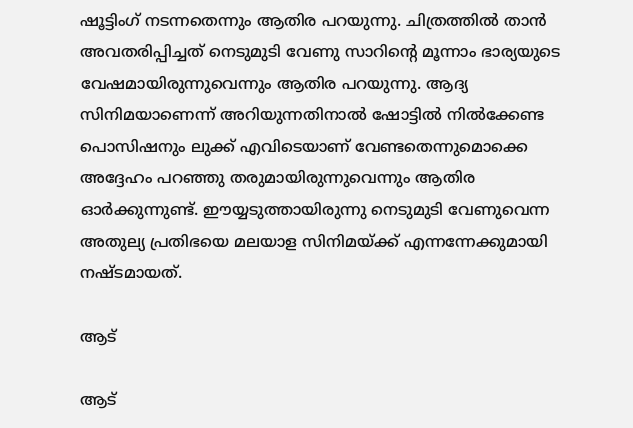ഷൂട്ടിംഗ് നടന്നതെന്നും ആതിര പറയുന്നു. ചിത്രത്തില്‍ താന്‍ അവതരിപ്പിച്ചത് നെടുമുടി വേണു സാറിന്റെ മൂന്നാം ഭാര്യയുടെ വേഷമായിരുന്നുവെന്നും ആതിര പറയുന്നു. ആദ്യ സിനിമയാണെന്ന് അറിയുന്നതിനാല്‍ ഷോട്ടില്‍ നില്‍ക്കേണ്ട പൊസിഷനും ലുക്ക് എവിടെയാണ് വേണ്ടതെന്നുമൊക്കെ അദ്ദേഹം പറഞ്ഞു തരുമായിരുന്നുവെന്നും ആതിര ഓര്‍ക്കുന്നുണ്ട്. ഈയ്യടുത്തായിരുന്നു നെടുമുടി വേണുവെന്ന അതുല്യ പ്രതിഭയെ മലയാള സിനിമയ്ക്ക് എന്നന്നേക്കുമായി നഷ്ടമായത്.

ആട്

ആട്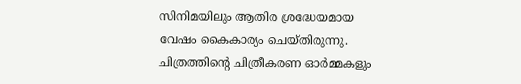സിനിമയിലും ആതിര ശ്രദ്ധേയമായ വേഷം കൈകാര്യം ചെയ്തിരുന്നു. ചിത്രത്തിന്റെ ചിത്രീകരണ ഓര്‍മ്മകളും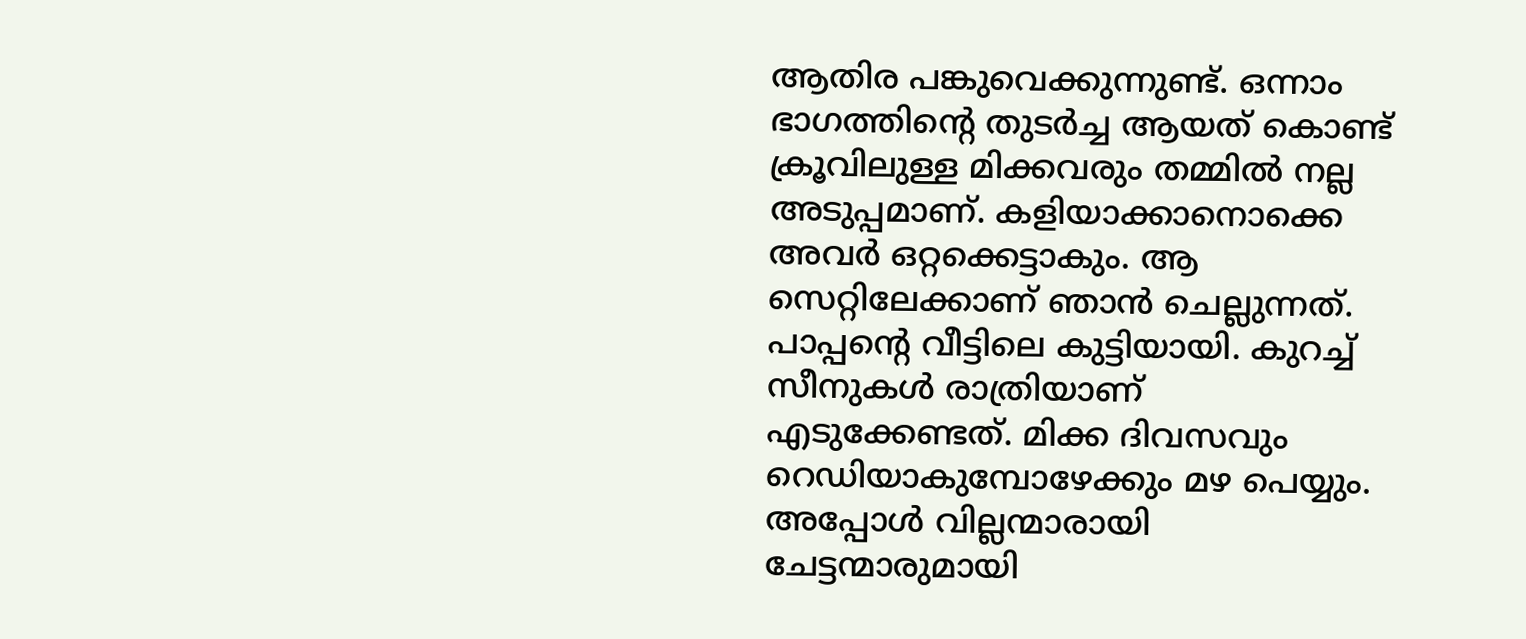ആതിര പങ്കുവെക്കുന്നുണ്ട്. ഒന്നാം ഭാഗത്തിന്റെ തുടര്‍ച്ച ആയത് കൊണ്ട് ക്രൂവിലുള്ള മിക്കവരും തമ്മില്‍ നല്ല അടുപ്പമാണ്. കളിയാക്കാനൊക്കെ അവര്‍ ഒറ്റക്കെട്ടാകും. ആ സെറ്റിലേക്കാണ് ഞാന്‍ ചെല്ലുന്നത്. പാപ്പന്റെ വീട്ടിലെ കുട്ടിയായി. കുറച്ച് സീനുകള്‍ രാത്രിയാണ് എടുക്കേണ്ടത്. മിക്ക ദിവസവും റെഡിയാകുമ്പോഴേക്കും മഴ പെയ്യും. അപ്പോള്‍ വില്ലന്മാരായി ചേട്ടന്മാരുമായി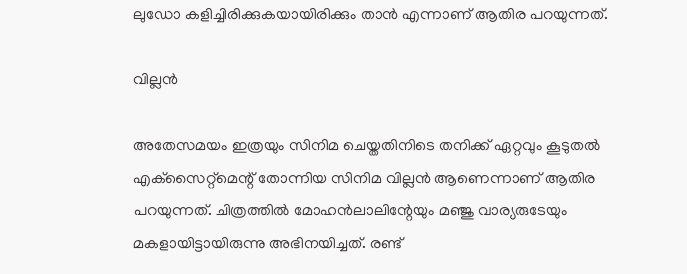ലുഡോ കളിച്ചിരിക്കുകയായിരിക്കും താന്‍ എന്നാണ് ആതിര പറയുന്നത്.

വില്ലന്‍

അതേസമയം ഇത്രയും സിനിമ ചെയ്തതിനിടെ തനിക്ക് ഏറ്റവും കൂടുതല്‍ എക്‌സൈറ്റ്‌മെന്റ് തോന്നിയ സിനിമ വില്ലന്‍ ആണെന്നാണ് ആതിര പറയുന്നത്. ചിത്രത്തില്‍ മോഹന്‍ലാലിന്റേയും മഞ്ജു വാര്യരുടേയും മകളായിട്ടായിരുന്നു അഭിനയിച്ചത്. രണ്ട്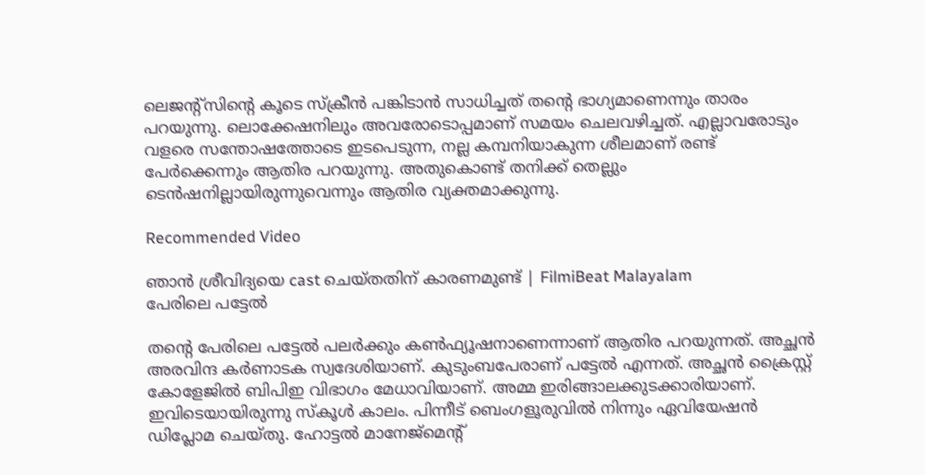ലെജന്റ്‌സിന്റെ കൂടെ സ്ക്രീന്‍ പങ്കിടാന്‍ സാധിച്ചത് തന്റെ ഭാഗ്യമാണെന്നും താരം പറയുന്നു. ലൊക്കേഷനിലും അവരോടൊപ്പമാണ് സമയം ചെലവഴിച്ചത്. എല്ലാവരോടും വളരെ സന്തോഷത്തോടെ ഇടപെടുന്ന, നല്ല കമ്പനിയാകുന്ന ശീലമാണ് രണ്ട് പേര്‍ക്കെന്നും ആതിര പറയുന്നു. അതുകൊണ്ട് തനിക്ക് തെല്ലും ടെന്‍ഷനില്ലായിരുന്നുവെന്നും ആതിര വ്യക്തമാക്കുന്നു.

Recommended Video

ഞാൻ ശ്രീവിദ്യയെ cast ചെയ്തതിന് കാരണമുണ്ട് | FilmiBeat Malayalam
പേരിലെ പട്ടേല്‍

തന്റെ പേരിലെ പട്ടേല്‍ പലര്‍ക്കും കണ്‍ഫ്യൂഷനാണെന്നാണ് ആതിര പറയുന്നത്. അച്ഛന്‍ അരവിന്ദ കര്‍ണാടക സ്വദേശിയാണ്. കുടുംബപേരാണ് പട്ടേല്‍ എന്നത്. അച്ഛന്‍ ക്രൈസ്റ്റ് കോളേജില്‍ ബിപിഇ വിഭാഗം മേധാവിയാണ്. അമ്മ ഇരിങ്ങാലക്കുടക്കാരിയാണ്. ഇവിടെയായിരുന്നു സ്‌കൂള്‍ കാലം. പിന്നീട് ബെംഗളൂരുവില്‍ നിന്നും ഏവിയേഷന്‍ ഡിപ്ലോമ ചെയ്തു. ഹോട്ടല്‍ മാനേജ്‌മെന്റ്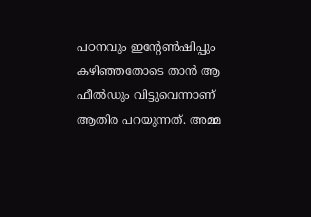പഠനവും ഇന്റേണ്‍ഷിപ്പും കഴിഞ്ഞതോടെ താന്‍ ആ ഫീല്‍ഡും വിട്ടുവെന്നാണ് ആതിര പറയുന്നത്. അമ്മ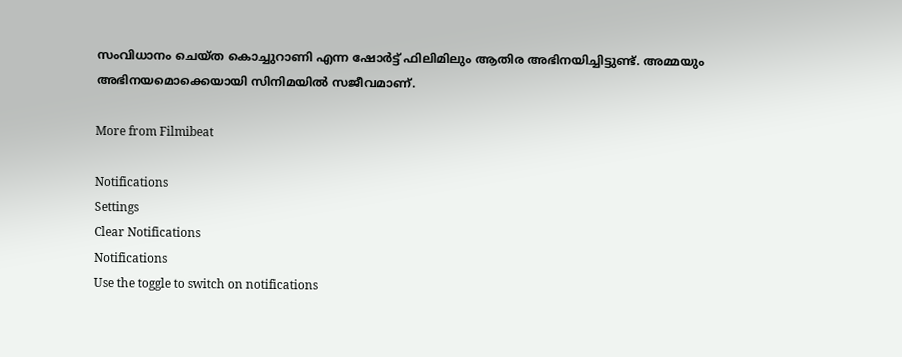സംവിധാനം ചെയ്ത കൊച്ചുറാണി എന്ന ഷോര്‍ട്ട് ഫിലിമിലും ആതിര അഭിനയിച്ചിട്ടുണ്ട്. അമ്മയും അഭിനയമൊക്കെയായി സിനിമയില്‍ സജീവമാണ്.

More from Filmibeat

Notifications
Settings
Clear Notifications
Notifications
Use the toggle to switch on notifications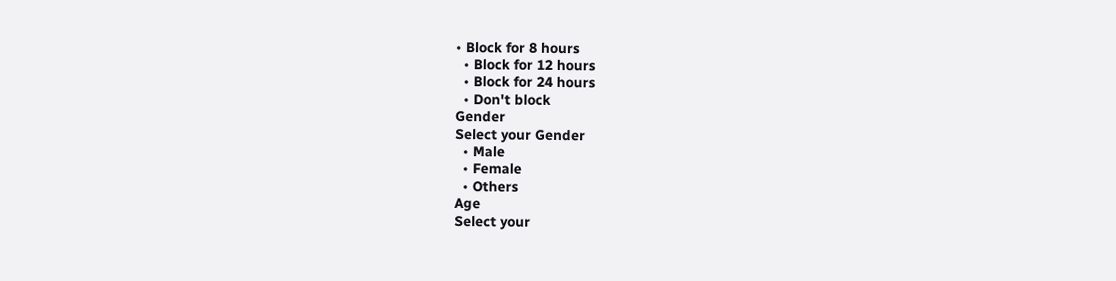• Block for 8 hours
  • Block for 12 hours
  • Block for 24 hours
  • Don't block
Gender
Select your Gender
  • Male
  • Female
  • Others
Age
Select your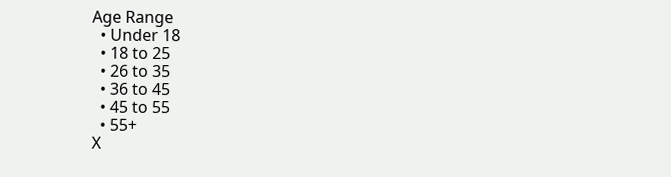Age Range
  • Under 18
  • 18 to 25
  • 26 to 35
  • 36 to 45
  • 45 to 55
  • 55+
X